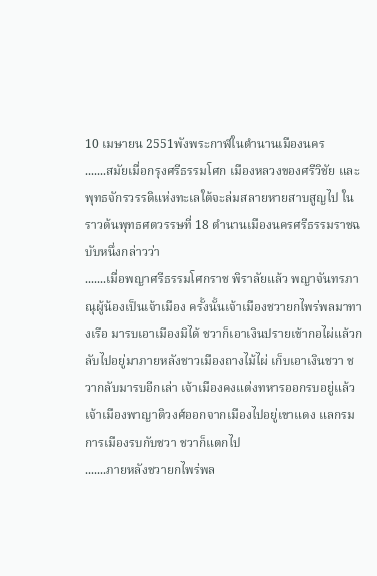10 เมษายน 2551พังพระกาฬในตำนานเมืองนคร
.......สมัยเมื่อกรุงศรีธรรมโศก เมืองหลวงของศรีวิชัย และพุทธจักรวรรดิแห่งทะเลใต้จะล่มสลายหายสาบสูญไป ในราวต้นพุทธศตวรรษที่ 18 ตำนานเมืองนครศรีธรรมราชฉบับหนึ่งกล่าวว่า
.......เมื่อพญาศรีธรรมโศกราช พิราลัยแล้ว พญาจันทรภาณุผู้น้องเป็นเจ้าเมือง ครั้งนั้นเจ้าเมืองชวายกไพร่พลมาทางเรือ มารบเอาเมืองมิได้ ชวาก็เอาเงินปรายเข้ากอไผ่แล้วกลับไปอยู่มาภายหลังชาวเมืองถางไม้ไผ่ เก็บเอาเงินชวา ชวากลับมารบอีกเล่า เจ้าเมืองคงแต่งทหารออกรบอยู่แล้ว เจ้าเมืองพาญาติวงศ์ออกจากเมืองไปอยู่เขาแดง แลกรมการเมืองรบกับชวา ชวาก็แตกไป
.......ภายหลังชวายกไพร่พล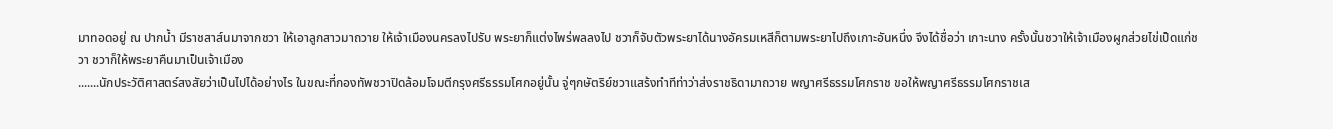มาทอดอยู่ ณ ปากน้ำ มีราชสาส์นมาจากชวา ให้เอาลูกสาวมาถวาย ให้เจ้าเมืองนครลงไปรับ พระยาก็แต่งไพร่พลลงไป ชวาก็จับตัวพระยาได้นางอัครมเหสีก็ตามพระยาไปถึงเกาะอันหนึ่ง จึงได้ชื่อว่า เกาะนาง ครั้งนั้นชวาให้เจ้าเมืองผูกส่วยไข่เป็ดแก่ชวา ชวาก็ให้พระยาคืนมาเป็นเจ้าเมือง
.......นักประวัติศาสตร์สงสัยว่าเป็นไปได้อย่างไร ในขณะที่กองทัพชวาปิดล้อมโจมตีกรุงศรีธรรมโศกอยู่นั้น จู่ๆกษัตริย์ชวาแสร้งทำทีท่าว่าส่งราชธิดามาถวาย พญาศรีธรรมโศกราช ขอให้พญาศรีธรรมโศกราชเส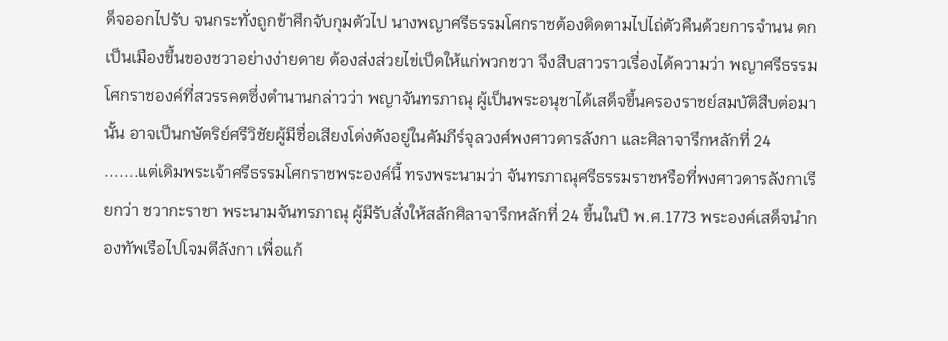ด็จออกไปรับ จนกระทั่งถูกข้าศึกจับกุมตัวไป นางพญาศรีธรรมโศกราชต้องติดตามไปไถ่ตัวคืนด้วยการจำนน ตกเป็นเมืองขึ้นของชวาอย่างง่ายดาย ต้องส่งส่วยไข่เป็ดให้แก่พวกชวา จึงสืบสาวราวเรื่องได้ความว่า พญาศรีธรรมโศกราชองค์ที่สวรรคตซึ่งตำนานกล่าวว่า พญาจันทรภาณุ ผู้เป็นพระอนุชาได้เสด็จขึ้นครองราชย์สมบัติสืบต่อมานั้น อาจเป็นกษัตริย์ศรีวิชัยผู้มีชื่อเสียงโด่งดังอยู่ในคัมภีร์จุลวงศ์พงศาวดารลังกา และศิลาจารึกหลักที่ 24
.......แต่เดิมพระเจ้าศรีธรรมโศกราชพระองค์นี้ ทรงพระนามว่า จันทรภาณุศรีธรรมราชหรือที่พงศาวดารลังกาเรียกว่า ชวากะราชา พระนามจันทรภาณุ ผู้มีรับสั่งให้สลักศิลาจารึกหลักที่ 24 ขึ้นในปี พ.ศ.1773 พระองค์เสด็จนำกองทัพเรือไปโจมตีลังกา เพื่อแก้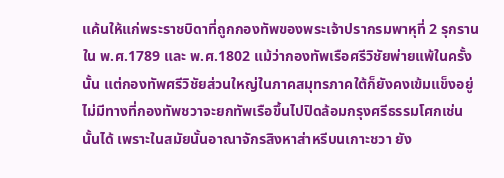แค้นให้แก่พระราชบิดาที่ถูกกองทัพของพระเจ้าปรากรมพาหุที่ 2 รุกรานใน พ.ศ.1789 และ พ.ศ.1802 แม้ว่ากองทัพเรือศรีวิชัยพ่ายแพ้ในครั้งนั้น แต่กองทัพศรีวิชัยส่วนใหญ่ในภาคสมุทรภาคใต้ก็ยังคงเข้มแข็งอยู่ ไม่มีทางที่กองทัพชวาจะยกทัพเรือขึ้นไปปิดล้อมกรุงศรีธรรมโศกเช่นนั้นได้ เพราะในสมัยนั้นอาณาจักรสิงหาส่าหรีบนเกาะชวา ยัง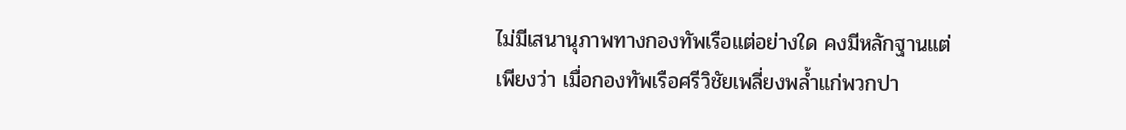ไม่มีเสนานุภาพทางกองทัพเรือแต่อย่างใด คงมีหลักฐานแต่เพียงว่า เมื่อกองทัพเรือศรีวิชัยเพลี่ยงพล้ำแก่พวกปา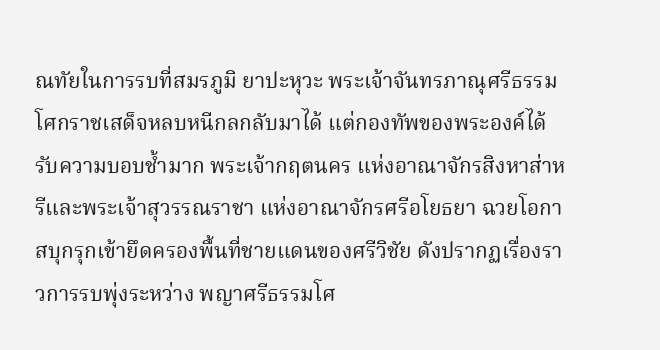ณทัยในการรบที่สมรภูมิ ยาปะหุวะ พระเจ้าจันทรภาณุศรีธรรมโศกราชเสด็จหลบหนีกลกลับมาได้ แต่กองทัพของพระองค์ได้รับความบอบช้ำมาก พระเจ้ากฤตนคร แห่งอาณาจักรสิงหาส่าหรีและพระเจ้าสุวรรณราชา แห่งอาณาจักรศรีอโยธยา ฉวยโอกาสบุกรุกเข้ายึดครองพื้นที่ชายแดนของศรีวิชัย ดังปรากฏเรื่องราวการรบพุ่งระหว่าง พญาศรีธรรมโศ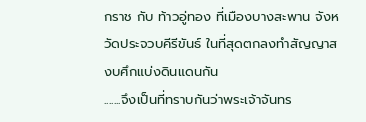กราช กับ ท้าวอู่ทอง ที่เมืองบางสะพาน จังหวัดประจวบคีรีขันธ์ ในที่สุดตกลงทำสัญญาสงบศึกแบ่งดินแดนกัน
.......จึงเป็นที่ทราบกันว่าพระเจ้าจันทร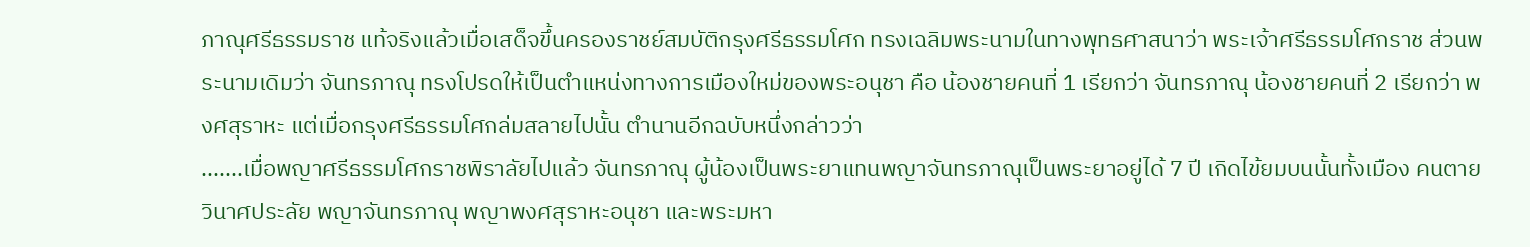ภาณุศรีธรรมราช แท้จริงแล้วเมื่อเสด็จขึ้นครองราชย์สมบัติกรุงศรีธรรมโศก ทรงเฉลิมพระนามในทางพุทธศาสนาว่า พระเจ้าศรีธรรมโศกราช ส่วนพระนามเดิมว่า จันทรภาณุ ทรงโปรดให้เป็นตำแหน่งทางการเมืองใหม่ของพระอนุชา คือ น้องชายคนที่ 1 เรียกว่า จันทรภาณุ น้องชายคนที่ 2 เรียกว่า พงศสุราหะ แต่เมื่อกรุงศรีธรรมโศกล่มสลายไปนั้น ตำนานอีกฉบับหนึ่งกล่าวว่า
.......เมื่อพญาศรีธรรมโศกราชพิราลัยไปแล้ว จันทรภาณุ ผู้น้องเป็นพระยาแทนพญาจันทรภาณุเป็นพระยาอยู่ได้ 7 ปี เกิดไข้ยมบนนั้นทั้งเมือง คนตายวินาศประลัย พญาจันทรภาณุ พญาพงศสุราหะอนุชา และพระมหา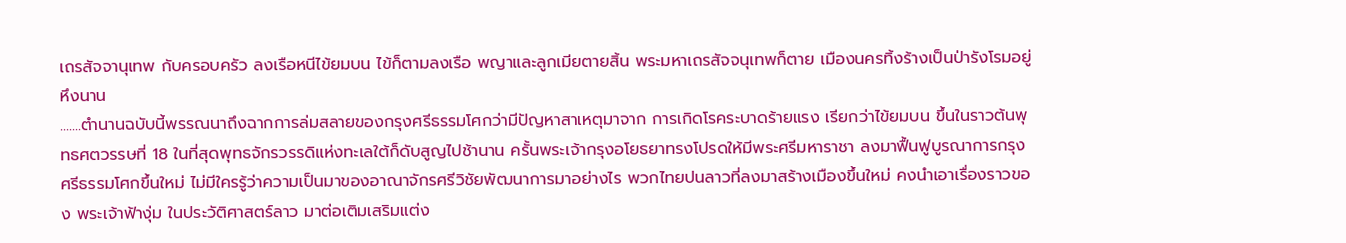เถรสัจจานุเทพ กับครอบครัว ลงเรือหนีไข้ยมบน ไข้ก็ตามลงเรือ พญาและลูกเมียตายสิ้น พระมหาเถรสัจจนุเทพก็ตาย เมืองนครทิ้งร้างเป็นป่ารังโรมอยู่หึงนาน
.......ตำนานฉบับนี้พรรณนาถึงฉากการล่มสลายของกรุงศรีธรรมโศกว่ามีปัญหาสาเหตุมาจาก การเกิดโรคระบาดร้ายแรง เรียกว่าไข้ยมบน ขึ้นในราวต้นพุทธศตวรรษที่ 18 ในที่สุดพุทธจักรวรรดิแห่งทะเลใต้ก็ดับสูญไปช้านาน ครั้นพระเจ้ากรุงอโยธยาทรงโปรดให้มีพระศรีมหาราชา ลงมาฟื้นฟูบูรณาการกรุงศรีธรรมโศกขึ้นใหม่ ไม่มีใครรู้ว่าความเป็นมาของอาณาจักรศรีวิชัยพัฒนาการมาอย่างไร พวกไทยปนลาวที่ลงมาสร้างเมืองขึ้นใหม่ คงนำเอาเรื่องราวของ พระเจ้าฟ้างุ่ม ในประวัติศาสตร์ลาว มาต่อเติมเสริมแต่ง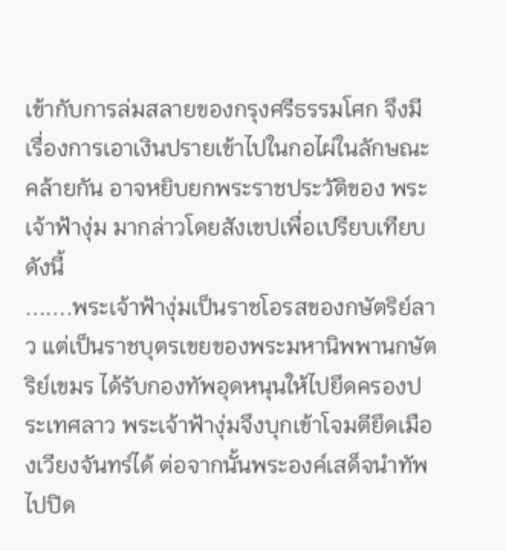เข้ากับการล่มสลายของกรุงศรีธรรมโศก จึงมีเรื่องการเอาเงินปรายเข้าไปในกอไผ่ในลักษณะคล้ายกัน อาจหยิบยกพระราชประวัติของ พระเจ้าฟ้างุ่ม มากล่าวโดยสังเขปเพื่อเปรียบเทียบดังนี้
.......พระเจ้าฟ้างุ่มเป็นราชโอรสของกษัตริย์ลาว แต่เป็นราชบุตรเขยของพระมหานิพพานกษัตริย์เขมร ได้รับกองทัพอุดหนุนให้ไปยึดครองประเทศลาว พระเจ้าฟ้างุ่มจึงบุกเข้าโจมตียึดเมืองเวียงจันทร์ได้ ต่อจากนั้นพระองค์เสด็จนำทัพไปปิด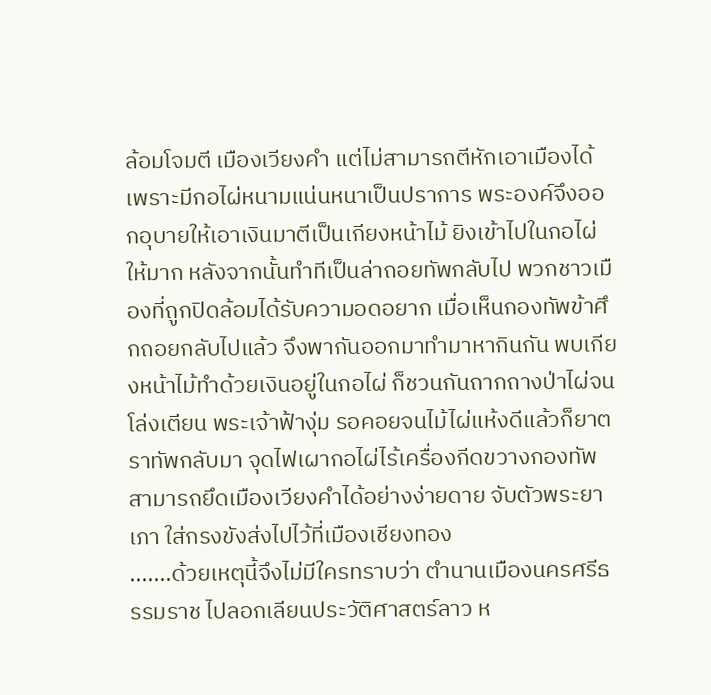ล้อมโจมตี เมืองเวียงคำ แต่ไม่สามารถตีหักเอาเมืองได้เพราะมีกอไผ่หนามแน่นหนาเป็นปราการ พระองค์จึงออกอุบายให้เอาเงินมาตีเป็นเกียงหน้าไม้ ยิงเข้าไปในกอไผ่ให้มาก หลังจากนั้นทำทีเป็นล่าถอยทัพกลับไป พวกชาวเมืองที่ถูกปิดล้อมได้รับความอดอยาก เมื่อเห็นกองทัพข้าศึกถอยกลับไปแล้ว จึงพากันออกมาทำมาหากินกัน พบเกียงหน้าไม้ทำด้วยเงินอยู่ในกอไผ่ ก็ชวนกันถากถางป่าไผ่จนโล่งเตียน พระเจ้าฟ้างุ่ม รอคอยจนไม้ไผ่แห้งดีแล้วก็ยาตราทัพกลับมา จุดไฟเผากอไผ่ไร้เครื่องกีดขวางกองทัพ สามารถยึดเมืองเวียงคำได้อย่างง่ายดาย จับตัวพระยาเภา ใส่กรงขังส่งไปไว้ที่เมืองเชียงทอง
.......ด้วยเหตุนี้จึงไม่มีใครทราบว่า ตำนานเมืองนครศรีธรรมราช ไปลอกเลียนประวัติศาสตร์ลาว ห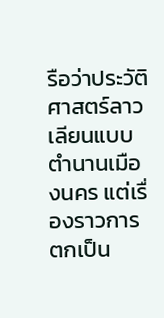รือว่าประวัติศาสตร์ลาวเลียนแบบตำนานเมืองนคร แต่เรื่องราวการตกเป็น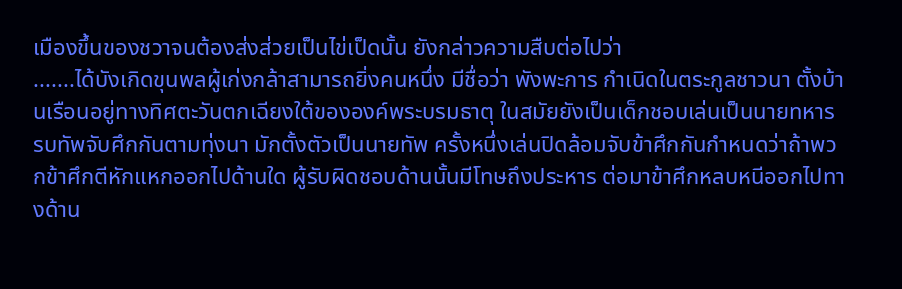เมืองขึ้นของชวาจนต้องส่งส่วยเป็นไข่เป็ดนั้น ยังกล่าวความสืบต่อไปว่า
.......ได้บังเกิดขุนพลผู้เก่งกล้าสามารถยิ่งคนหนึ่ง มีชื่อว่า พังพะการ กำเนิดในตระกูลชาวนา ตั้งบ้านเรือนอยู่ทางทิศตะวันตกเฉียงใต้ขององค์พระบรมธาตุ ในสมัยยังเป็นเด็กชอบเล่นเป็นนายทหาร รบทัพจับศึกกันตามทุ่งนา มักตั้งตัวเป็นนายทัพ ครั้งหนึ่งเล่นปิดล้อมจับข้าศึกกันกำหนดว่าถ้าพวกข้าศึกตีหักแหกออกไปด้านใด ผู้รับผิดชอบด้านนั้นมีโทษถึงประหาร ต่อมาข้าศึกหลบหนีออกไปทางด้าน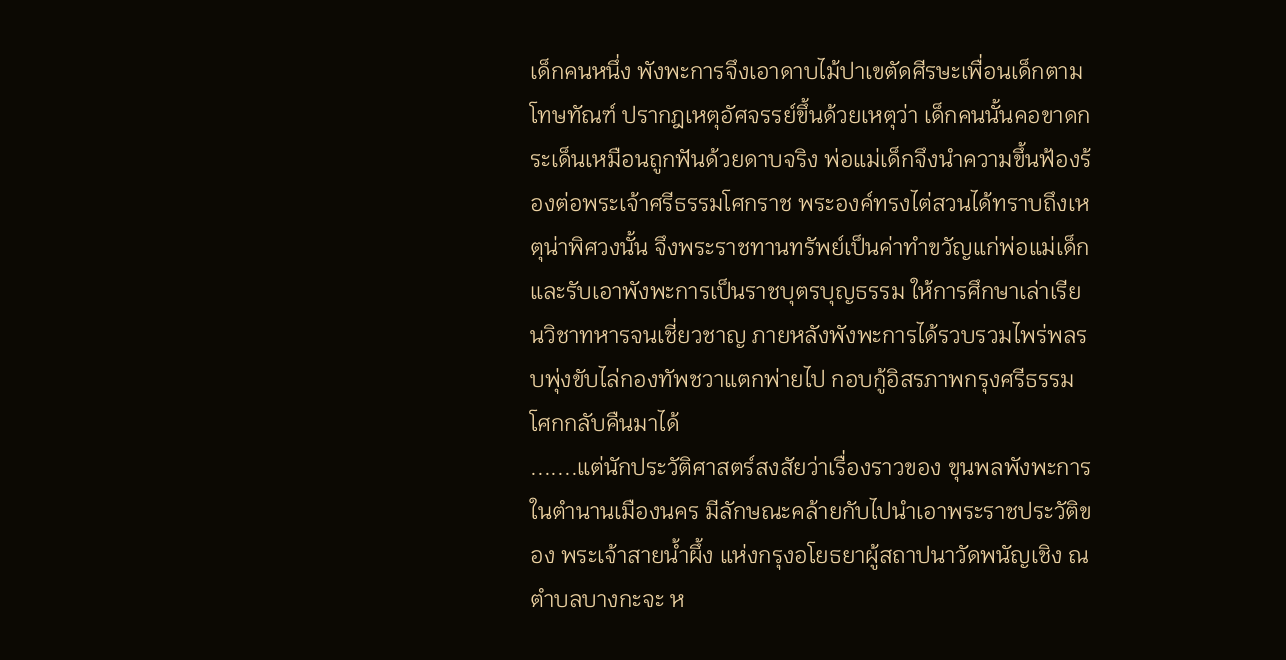เด็กคนหนึ่ง พังพะการจึงเอาดาบไม้ปาเขตัดศีรษะเพื่อนเด็กตามโทษทัณฑ์ ปรากฎเหตุอัศจรรย์ขึ้นด้วยเหตุว่า เด็กคนนั้นคอขาดกระเด็นเหมือนถูกฟันด้วยดาบจริง พ่อแม่เด็กจึงนำความขึ้นฟ้องร้องต่อพระเจ้าศรีธรรมโศกราช พระองค์ทรงไต่สวนได้ทราบถึงเหตุน่าพิศวงนั้น จึงพระราชทานทรัพย์เป็นค่าทำขวัญแก่พ่อแม่เด็ก และรับเอาพังพะการเป็นราชบุตรบุญธรรม ให้การศึกษาเล่าเรียนวิชาทหารจนเชี่ยวชาญ ภายหลังพังพะการได้รวบรวมไพร่พลรบพุ่งขับไล่กองทัพชวาแตกพ่ายไป กอบกู้อิสรภาพกรุงศรีธรรมโศกกลับคืนมาได้
.......แต่นักประวัติศาสตร์สงสัยว่าเรื่องราวของ ขุนพลพังพะการ ในตำนานเมืองนคร มีลักษณะคล้ายกับไปนำเอาพระราชประวัติของ พระเจ้าสายน้ำผึ้ง แห่งกรุงอโยธยาผู้สถาปนาวัดพนัญเชิง ณ ตำบลบางกะจะ ห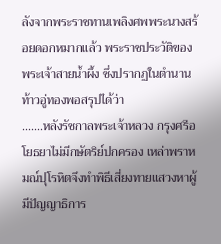ลังจากพระราชทานเพลิงศพพระนางสร้อยดอกหมากแล้ว พระราชประวัติของพระเจ้าสายน้ำผึ้ง ซึ่งปรากฏในตำนานท้าวอู่ทองพอสรุปได้ว่า
.......หลังรัชกาลพระเจ้าหลวง กรุงศรีอโยธยาไม่มีกษัตริย์ปกครอง เหล่าพราหมณ์ปุโรหิตจึงทำพิธีเสี่ยงทายแสวงหาผู้มีปัญญาธิการ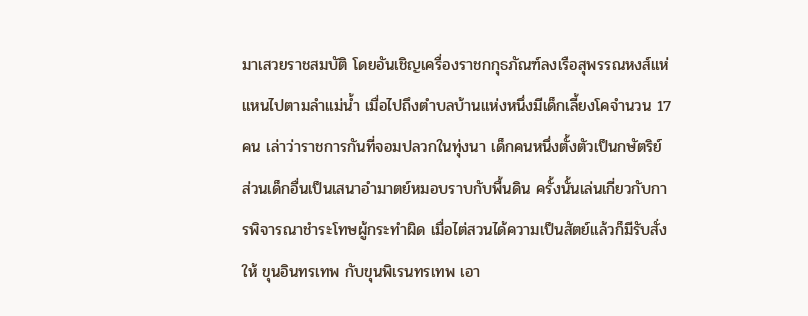มาเสวยราชสมบัติ โดยอันเชิญเครื่องราชกกุธภัณฑ์ลงเรือสุพรรณหงส์แห่แหนไปตามลำแม่น้ำ เมื่อไปถึงตำบลบ้านแห่งหนึ่งมีเด็กเลี้ยงโคจำนวน 17 คน เล่าว่าราชการกันที่จอมปลวกในทุ่งนา เด็กคนหนึ่งตั้งตัวเป็นกษัตริย์ ส่วนเด็กอื่นเป็นเสนาอำมาตย์หมอบราบกับพื้นดิน ครั้งนั้นเล่นเกี่ยวกับการพิจารณาชำระโทษผู้กระทำผิด เมื่อไต่สวนได้ความเป็นสัตย์แล้วก็มีรับสั่งให้ ขุนอินทรเทพ กับขุนพิเรนทรเทพ เอา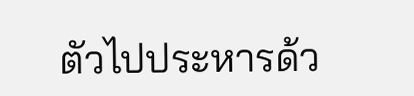ตัวไปประหารด้ว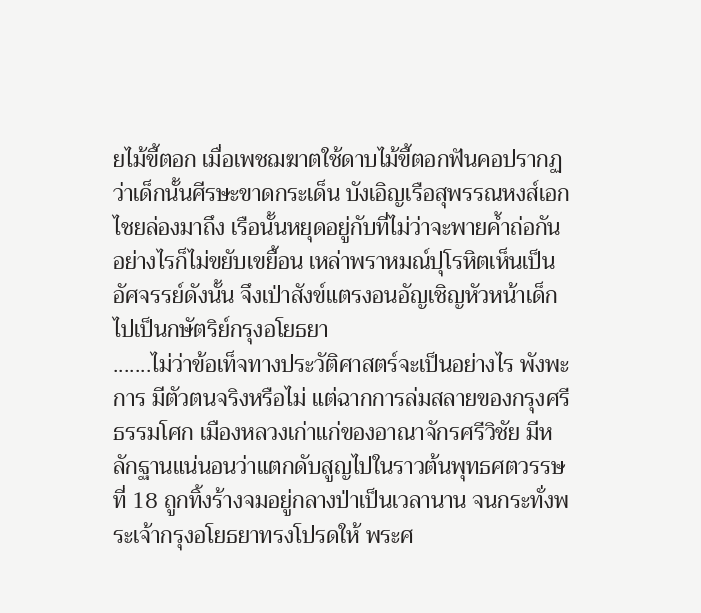ยไม้ขี้ตอก เมื่อเพชฌฆาตใช้ดาบไม้ขี้ตอกฟันคอปรากฏว่าเด็กนั้นศีรษะขาดกระเด็น บังเอิญเรือสุพรรณหงส์เอกไชยล่องมาถึง เรือนั้นหยุดอยู่กับที่ไม่ว่าจะพายค้ำถ่อกันอย่างไรก็ไม่ขยับเขยื้อน เหล่าพราหมณ์ปุโรหิตเห็นเป็นอัศจรรย์ดังนั้น จึงเป่าสังข์แตรงอนอัญเชิญหัวหน้าเด็กไปเป็นกษัตริย์กรุงอโยธยา
.......ไม่ว่าข้อเท็จทางประวัติศาสตร์จะเป็นอย่างไร พังพะการ มีตัวตนจริงหรือไม่ แต่ฉากการล่มสลายของกรุงศรีธรรมโศก เมืองหลวงเก่าแก่ของอาณาจักรศรีวิชัย มีหลักฐานแน่นอนว่าแตกดับสูญไปในราวต้นพุทธศตวรรษที่ 18 ถูกทิ้งร้างจมอยู่กลางป่าเป็นเวลานาน จนกระทั่งพระเจ้ากรุงอโยธยาทรงโปรดให้ พระศ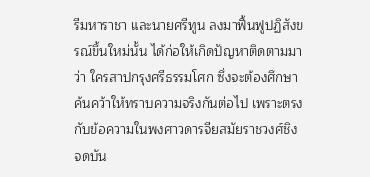รีมหาราชา และนายศรีทูน ลงมาฟื้นฟูปฏิสังขรณ์ขึ้นใหม่นั้น ได้ก่อให้เกิดปัญหาติดตามมาว่า ใครสาปกรุงศรีธรรมโศก ซึ่งจะต้องศึกษาค้นคว้าให้ทราบความจริงกันต่อไป เพราะตรงกับข้อความในพงศาวดารจียสมัยราชวงศ์ชิง จดบัน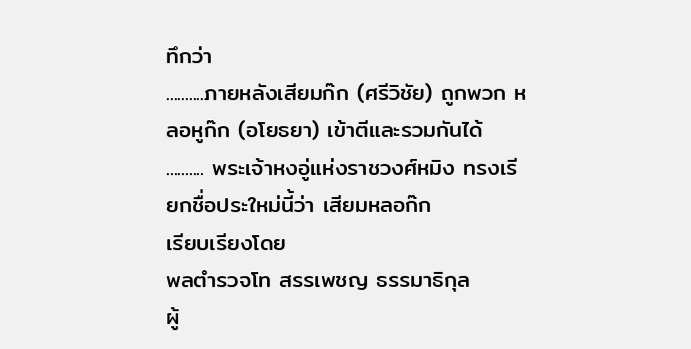ทึกว่า
..........ภายหลังเสียมก๊ก (ศรีวิชัย) ถูกพวก หลอหูก๊ก (อโยธยา) เข้าตีและรวมกันได้
.......... พระเจ้าหงอู่แห่งราชวงศ์หมิง ทรงเรียกชื่อประใหม่นี้ว่า เสียมหลอก๊ก
เรียบเรียงโดย
พลตำรวจโท สรรเพชญ ธรรมาธิกุล
ผู้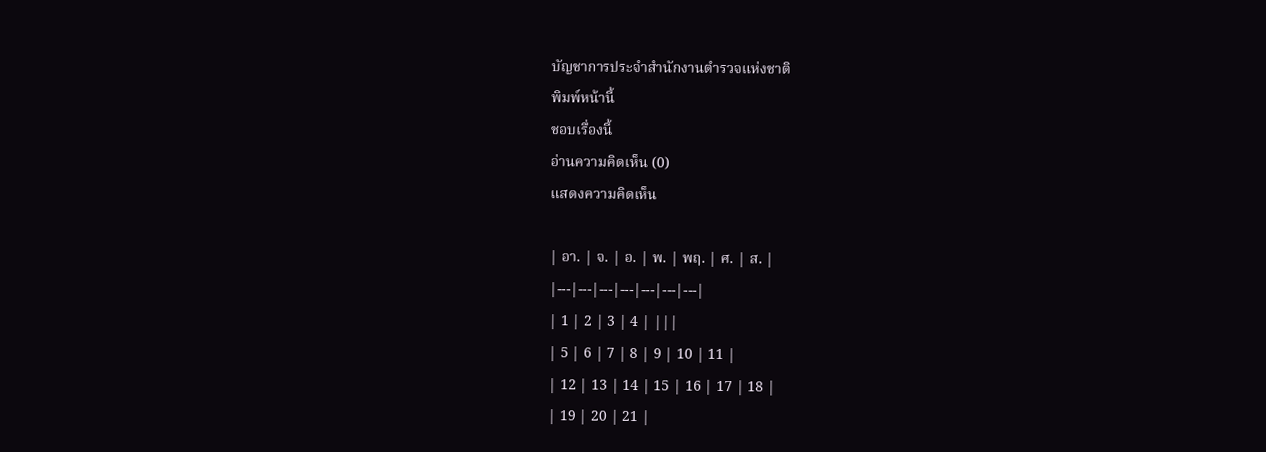บัญชาการประจำสำนักงานตำรวจแห่งชาติ
พิมพ์หน้านี้
ชอบเรื่องนี้
อ่านความคิดเห็น (0)
แสดงความคิดเห็น

| อา. | จ. | อ. | พ. | พฤ. | ศ. | ส. |
|---|---|---|---|---|---|---|
| 1 | 2 | 3 | 4 | |||
| 5 | 6 | 7 | 8 | 9 | 10 | 11 |
| 12 | 13 | 14 | 15 | 16 | 17 | 18 |
| 19 | 20 | 21 |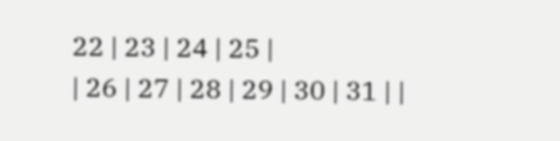22 | 23 | 24 | 25 |
| 26 | 27 | 28 | 29 | 30 | 31 | |